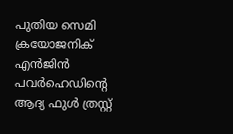പുതിയ സെമി ക്രയോജനിക് എൻജിൻ പവർഹെഡിന്റെ ആദ്യ ഫുൾ ത്രസ്റ്റ്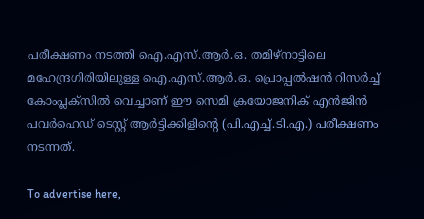പരീക്ഷണം നടത്തി ഐ.എസ്.ആർ.ഒ. തമിഴ്നാട്ടിലെ മഹേന്ദ്രഗിരിയിലുള്ള ഐ.എസ്.ആർ.ഒ. പ്രൊപ്പൽഷൻ റിസർച്ച് കോംപ്ലക്സിൽ വെച്ചാണ് ഈ സെമി ക്രയോജനിക് എൻജിൻ പവർഹെഡ് ടെസ്റ്റ് ആർട്ടിക്കിളിന്റെ (പി.എച്ച്.ടി.എ.) പരീക്ഷണം നടന്നത്.

To advertise here,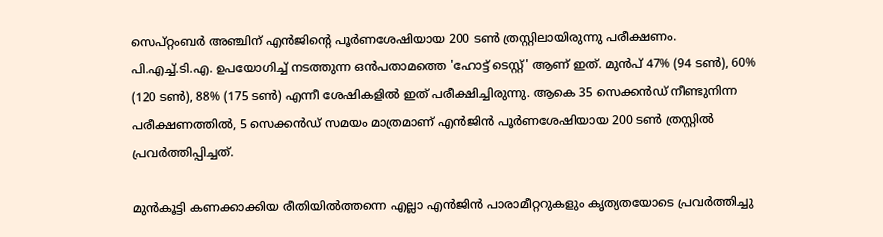സെപ്റ്റംബർ അഞ്ചിന് എൻജിന്റെ പൂർണശേഷിയായ 200 ടൺ ത്രസ്റ്റിലായിരുന്നു പരീക്ഷണം. പി.എച്ച്.ടി.എ. ഉപയോഗിച്ച് നടത്തുന്ന ഒൻപതാമത്തെ 'ഹോട്ട് ടെസ്റ്റ്' ആണ് ഇത്. മുൻപ് 47% (94 ടൺ), 60% (120 ടൺ), 88% (175 ടൺ) എന്നീ ശേഷികളിൽ ഇത് പരീക്ഷിച്ചിരുന്നു. ആകെ 35 സെക്കൻഡ് നീണ്ടുനിന്ന പരീക്ഷണത്തിൽ, 5 സെക്കൻഡ് സമയം മാത്രമാണ് എൻജിൻ പൂർണശേഷിയായ 200 ടൺ ത്രസ്റ്റിൽ പ്രവർത്തിപ്പിച്ചത്.

മുൻകൂട്ടി കണക്കാക്കിയ രീതിയിൽത്തന്നെ എല്ലാ എൻജിൻ പാരാമീറ്ററുകളും കൃത്യതയോടെ പ്രവർത്തിച്ചു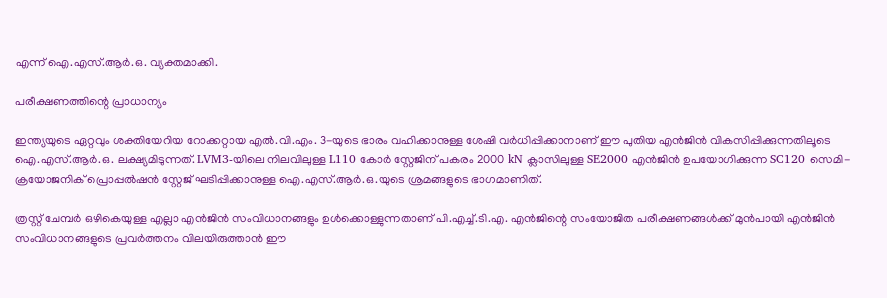എന്ന് ഐ.എസ്.ആർ.ഒ. വ്യക്തമാക്കി.

പരീക്ഷണത്തിന്റെ പ്രാധാന്യം

ഇന്ത്യയുടെ ഏറ്റവും ശക്തിയേറിയ റോക്കറ്റായ എൽ.വി.എം. 3-യുടെ ഭാരം വഹിക്കാനുള്ള ശേഷി വർധിപ്പിക്കാനാണ് ഈ പുതിയ എൻജിൻ വികസിപ്പിക്കുന്നതിലൂടെ ഐ.എസ്.ആർ.ഒ. ലക്ഷ്യമിടുന്നത്. LVM3-യിലെ നിലവിലുള്ള L110 കോർ സ്റ്റേജിന് പകരം 2000 kN ക്ലാസിലുള്ള SE2000 എൻജിൻ ഉപയോഗിക്കുന്ന SC120 സെമി-ക്രയോജനിക് പ്രൊപ്പൽഷൻ സ്റ്റേജ് ഘടിപ്പിക്കാനുള്ള ഐ.എസ്.ആർ.ഒ.യുടെ ശ്രമങ്ങളുടെ ഭാഗമാണിത്.

ത്രസ്റ്റ് ചേമ്പർ ഒഴികെയുള്ള എല്ലാ എൻജിൻ സംവിധാനങ്ങളും ഉൾക്കൊള്ളുന്നതാണ് പി.എച്ച്.ടി.എ. എൻജിന്റെ സംയോജിത പരീക്ഷണങ്ങൾക്ക് മുൻപായി എൻജിൻ സംവിധാനങ്ങളുടെ പ്രവർത്തനം വിലയിരുത്താൻ ഈ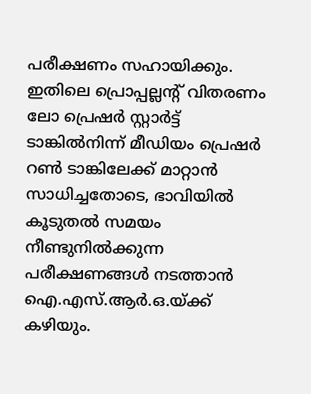പരീക്ഷണം സഹായിക്കും. ഇതിലെ പ്രൊപ്പല്ലന്റ് വിതരണം ലോ പ്രെഷർ സ്റ്റാർട്ട് ടാങ്കിൽനിന്ന് മീഡിയം പ്രെഷർ റൺ ടാങ്കിലേക്ക് മാറ്റാൻ സാധിച്ചതോടെ, ഭാവിയിൽ കൂടുതൽ സമയം നീണ്ടുനിൽക്കുന്ന പരീക്ഷണങ്ങൾ നടത്താൻ ഐ.എസ്.ആർ.ഒ.യ്ക്ക് കഴിയും.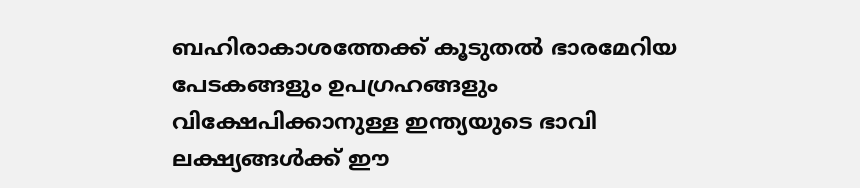ബഹിരാകാശത്തേക്ക് കൂടുതൽ ഭാരമേറിയ പേടകങ്ങളും ഉപഗ്രഹങ്ങളും വിക്ഷേപിക്കാനുള്ള ഇന്ത്യയുടെ ഭാവി ലക്ഷ്യങ്ങൾക്ക് ഈ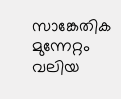സാങ്കേതിക മുന്നേറ്റം വലിയ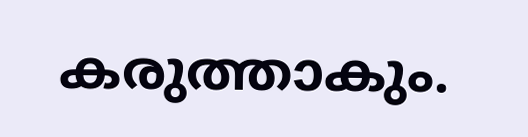കരുത്താകും.